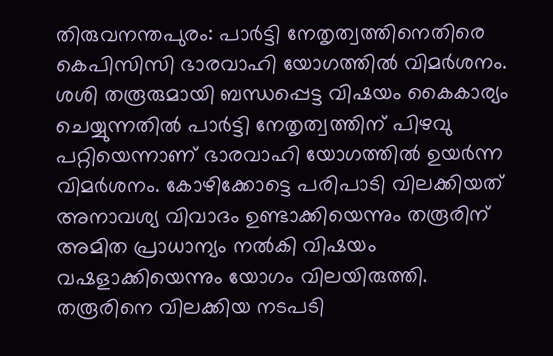തിരുവനന്തപുരം: പാർട്ടി നേതൃത്വത്തിനെതിരെ കെപിസിസി ഭാരവാഹി യോഗത്തിൽ വിമർശനം. ശശി തരൂരുമായി ബന്ധപ്പെട്ട വിഷയം കൈകാര്യം ചെയ്യുന്നതിൽ പാർട്ടി നേതൃത്വത്തിന് പിഴവു പറ്റിയെന്നാണ് ഭാരവാഹി യോഗത്തിൽ ഉയർന്ന വിമർശനം. കോഴിക്കോട്ടെ പരിപാടി വിലക്കിയത് അനാവശ്യ വിവാദം ഉണ്ടാക്കിയെന്നും തരൂരിന് അമിത പ്രാധാന്യം നൽകി വിഷയം വഷളാക്കിയെന്നും യോഗം വിലയിരുത്തി. തരൂരിനെ വിലക്കിയ നടപടി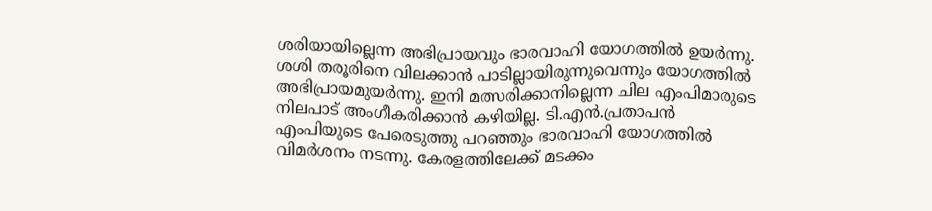ശരിയായില്ലെന്ന അഭിപ്രായവും ഭാരവാഹി യോഗത്തിൽ ഉയർന്നു.
ശശി തരൂരിനെ വിലക്കാൻ പാടില്ലായിരുന്നുവെന്നും യോഗത്തിൽ അഭിപ്രായമുയർന്നു. ഇനി മത്സരിക്കാനില്ലെന്ന ചില എംപിമാരുടെ നിലപാട് അംഗീകരിക്കാൻ കഴിയില്ല. ടി.എൻ.പ്രതാപൻ എംപിയുടെ പേരെടുത്തു പറഞ്ഞും ഭാരവാഹി യോഗത്തിൽ വിമർശനം നടന്നു. കേരളത്തിലേക്ക് മടക്കം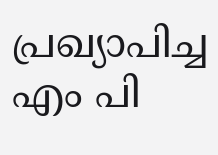പ്രഖ്യാപിച്ച എം പി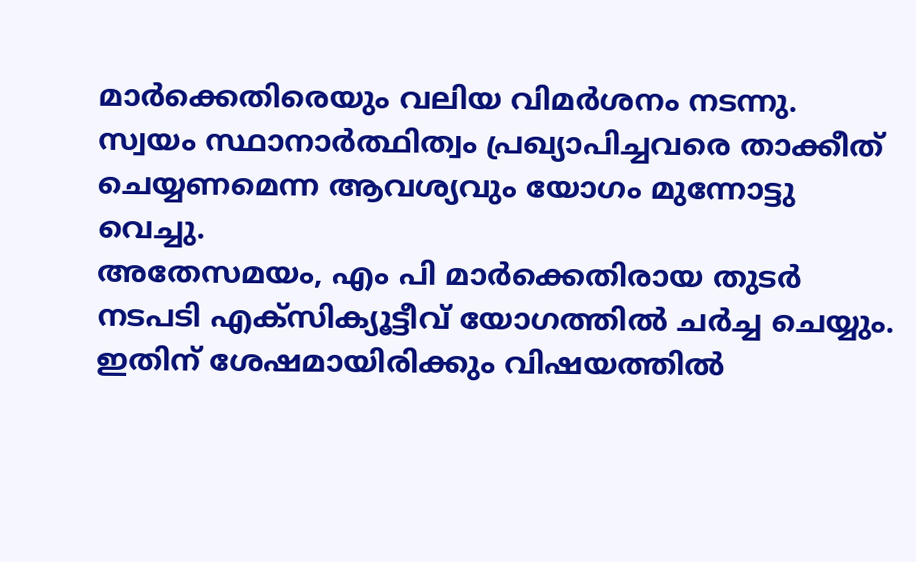മാർക്കെതിരെയും വലിയ വിമർശനം നടന്നു. സ്വയം സ്ഥാനാർത്ഥിത്വം പ്രഖ്യാപിച്ചവരെ താക്കീത് ചെയ്യണമെന്ന ആവശ്യവും യോഗം മുന്നോട്ടു വെച്ചു.
അതേസമയം, എം പി മാർക്കെതിരായ തുടർ നടപടി എക്സിക്യൂട്ടീവ് യോഗത്തിൽ ചർച്ച ചെയ്യും. ഇതിന് ശേഷമായിരിക്കും വിഷയത്തിൽ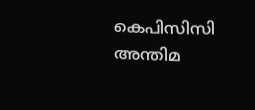കെപിസിസി അന്തിമ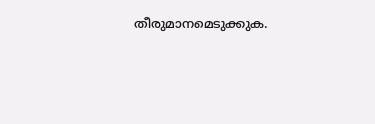തീരുമാനമെടുക്കുക.